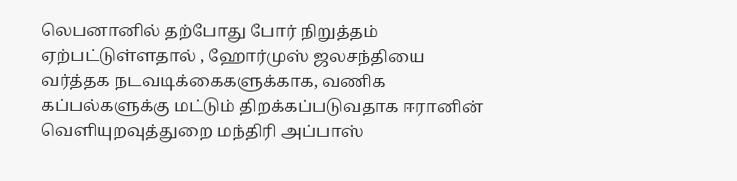லெபனானில் தற்போது போர் நிறுத்தம் ஏற்பட்டுள்ளதால் , ஹோர்முஸ் ஜலசந்தியை வர்த்தக நடவடிக்கைகளுக்காக, வணிக கப்பல்களுக்கு மட்டும் திறக்கப்படுவதாக ஈரானின் வெளியுறவுத்துறை மந்திரி அப்பாஸ்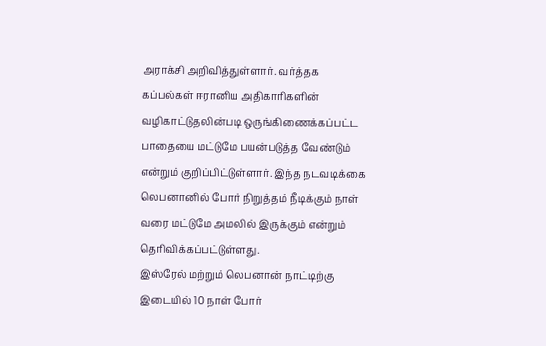அராக்சி அறிவித்துள்ளார். வர்த்தக கப்பல்கள் ஈரானிய அதிகாரிகளின் வழிகாட்டுதலின்படி ஒருங்கிணைக்கப்பட்ட பாதையை மட்டுமே பயன்படுத்த வேண்டும் என்றும் குறிப்பிட்டுள்ளார். இந்த நடவடிக்கை லெபனானில் போர் நிறுத்தம் நீடிக்கும் நாள் வரை மட்டுமே அமலில் இருக்கும் என்றும் தெரிவிக்கப்பட்டுள்ளது.
இஸ்ரேல் மற்றும் லெபனான் நாட்டிற்கு இடையில் 10 நாள் போர்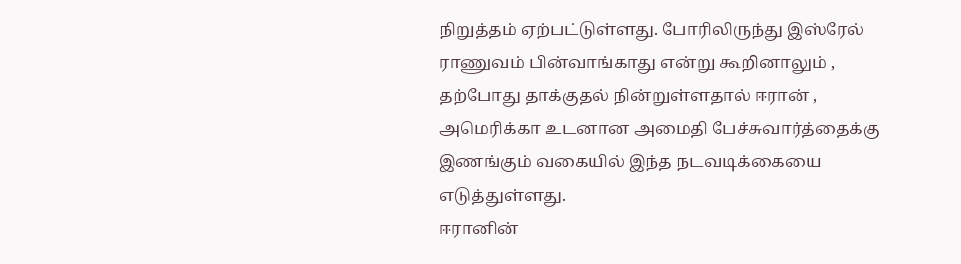நிறுத்தம் ஏற்பட்டுள்ளது. போரிலிருந்து இஸ்ரேல் ராணுவம் பின்வாங்காது என்று கூறினாலும் , தற்போது தாக்குதல் நின்றுள்ளதால் ஈரான் , அமெரிக்கா உடனான அமைதி பேச்சுவார்த்தைக்கு இணங்கும் வகையில் இந்த நடவடிக்கையை எடுத்துள்ளது.
ஈரானின்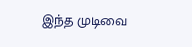இந்த முடிவை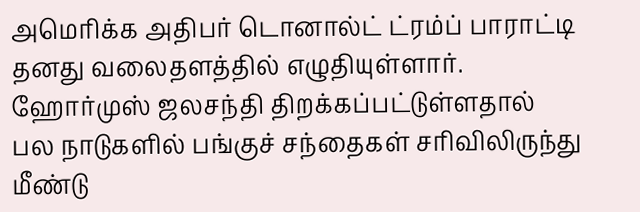அமெரிக்க அதிபர் டொனால்ட் ட்ரம்ப் பாராட்டி தனது வலைதளத்தில் எழுதியுள்ளார். ஹோர்முஸ் ஜலசந்தி திறக்கப்பட்டுள்ளதால் பல நாடுகளில் பங்குச் சந்தைகள் சரிவிலிருந்து மீண்டு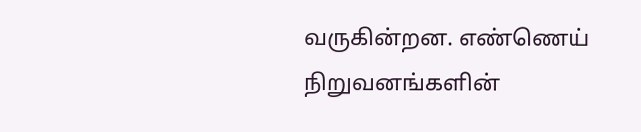வருகின்றன. எண்ணெய் நிறுவனங்களின்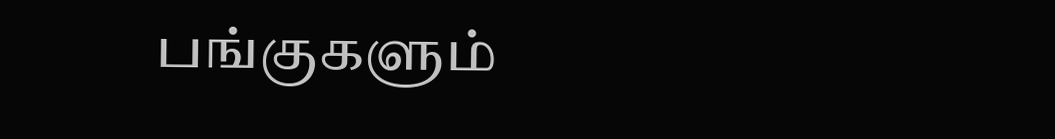பங்குகளும்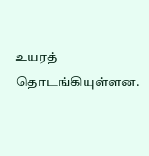உயரத் தொடங்கியுள்ளன.